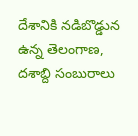దేశానికి నడిబొడ్డున ఉన్న తెలంగాణ, దశాబ్ది సంబురాలు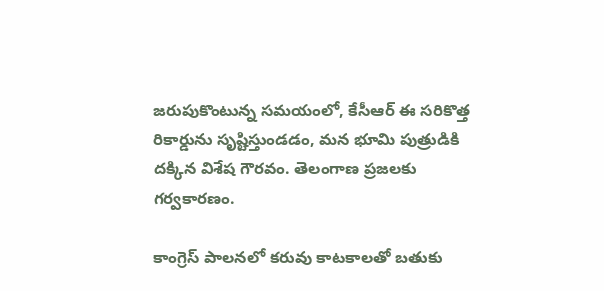జరుపుకొంటున్న సమయంలో, కేసీఆర్ ఈ సరికొత్త రికార్డును సృష్టిస్తుండడం, మన భూమి పుత్రుడికి దక్కిన విశేష గౌరవం. తెలంగాణ ప్రజలకు గర్వకారణం.

కాంగ్రెస్ పాలనలో కరువు కాటకాలతో బతుకు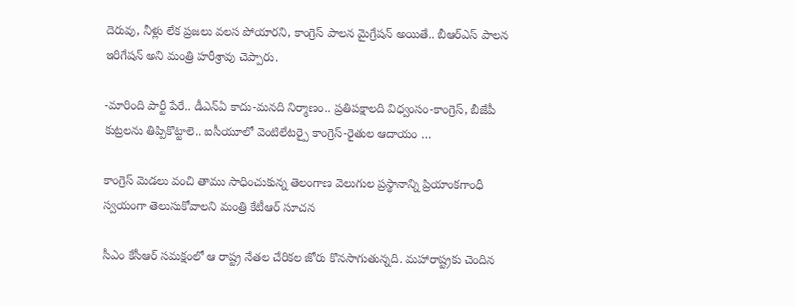దెరువు, నీళ్లు లేక ప్రజలు వలస పోయారని, కాంగ్రెస్ పాలన మైగ్రేషన్ అయితే.. బీఆర్ఎస్ పాలన ఇరిగేషన్ అని మంత్రి హరీశ్రావు చెప్పారు.

-మారింది పార్టీ పేరే.. డీఎన్ఏ కాదు-మనది నిర్మాణం.. ప్రతిపక్షాలది విధ్వంసం-కాంగ్రెస్, బీజేపీ కుట్రలను తిప్పికొట్టాలె.. ఐసీయూలో వెంటిలేటర్పై కాంగ్రెస్-రైతుల ఆదాయం …

కాంగ్రెస్ మెడలు వంచి తాము సాధించుకున్న తెలంగాణ వెలుగుల ప్రస్థానాన్ని ప్రియాంకగాంధీ స్వయంగా తెలుసుకోవాలని మంత్రి కేటీఆర్ సూచన

సీఎం కేసీఆర్ సమక్షంలో ఆ రాష్ట్ర నేతల చేరికల జోరు కొనసాగుతున్నది. మహారాష్ట్రకు చెందిన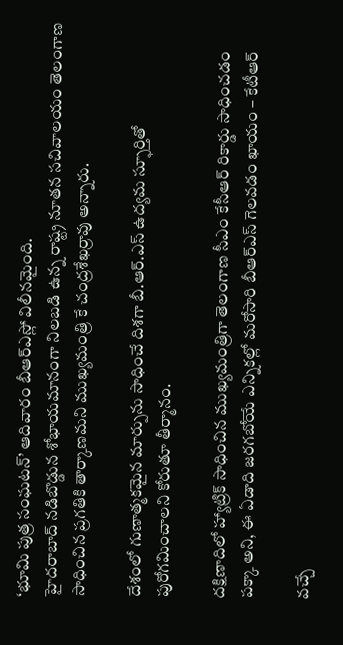‘భూమి పుత్ర సంఘటన్’ ఆదివారం బీఆర్ఎస్లో విలీనమైంది.
హైదరాబాద్ నడిబొడ్డున శోభాయమానంగా నిలబడి ఉన్న రాష్ట్ర నూతన సచివాలయం తెలంగాణ సాధించిన ప్రగతికి తార్కాణమని ముఖ్యమంత్రి కే చంద్రశేఖర్రావు అన్నారు.

దేశంలో గుణాత్మకమైన మార్పును సాధించే దిశగా బీ.ఆర్.ఎస్ ఉద్యమ స్ఫూర్తితో పురోగమించాలని కోరుతూ తీర్మానం.

దక్షిణాదిలో హ్యాట్రిక్ సాధించిన ముఖ్యమంత్రిగా తెలంగాణ సీఎం కేసీఆర్ రికార్డు సాధించడం పక్కా అని, ఈ ఏడాది జరగబోయే ఎన్నికల్లో మరోసారి బీఆర్ఎస్ గెలవడం ఖాయం – కేటీఆర్

వచ్చే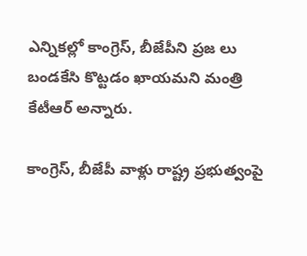ఎన్నికల్లో కాంగ్రెస్, బీజేపీని ప్రజ లు బండకేసి కొట్టడం ఖాయమని మంత్రి కేటీఆర్ అన్నారు.

కాంగ్రెస్, బీజేపీ వాళ్లు రాష్ట్ర ప్రభుత్వంపై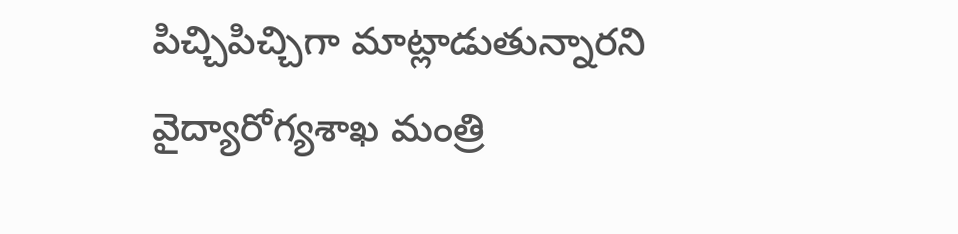పిచ్చిపిచ్చిగా మాట్లాడుతున్నారని వైద్యారోగ్యశాఖ మంత్రి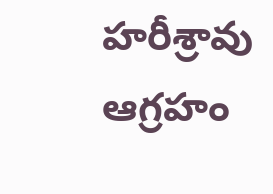హరీశ్రావు ఆగ్రహం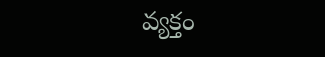వ్యక్తం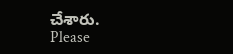చేశారు.
Please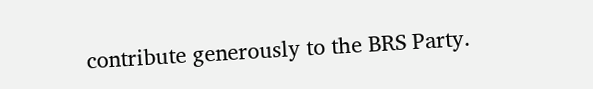contribute generously to the BRS Party.